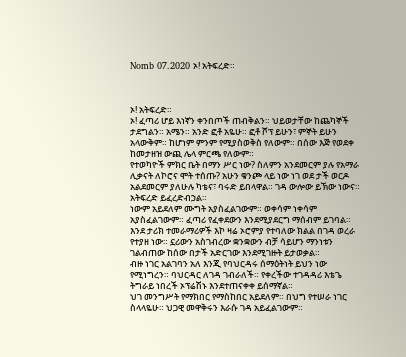Nomb 07.2020 ኦ! አትፍረድ።



ኦ! አትፍረድ።
ኦ! ፈጣሪ ሆይ እነኛን ቀንበጦች ጠብቅልን። ህይወታቸው ከጨካኞች ታደግልን። አሜን። አንድ ፎቶ አዬሁ። ፎቶ ሾፕ ይሁን፣ ምኞት ይሁን አላውቅም። ከሆነም ምንም የሚያስወቅስ የለውም። በሰው እጅ የወደቀ ከመታዘዝ ውጪ ሌላ ምርጫ የለውም።
የተወካዮች ምክር ቤት በማን ሥር ነው? ስለምን አንደመርም ያሉ የአማራ ሊቃናት ለኮሮና ሞት ተሰጡ? አሁን ቁንጮ ላይ ነው ነገ ወደ ታች ወርዶ አልደመርም ያለሁሉ ካቴና፣ ባሩድ ይበላዋል። ገዳ ውሎው ይኽው ነውና። አትፍረድ ይፈረድብኃል።
ነውም አይደለም ሙግት አያስፈልገውም። ወቀሳም ነቀሳም አያስፈልገውም። ፈጣሪ የፈቀደውን እንደሚያደርግ ማሰብም ይገባል።
እንደ ታሪክ ተመራማሪዎች እኮ ዛሬ ኦሮምያ የተባለው ክልል በገዳ ወረራ የተያዘ ነው። ኗሪውን አስገብረው ቋንቋውን ብቻ ሳይሆን ማንነቱን ገልብጠው ከሰው በታች አድርገው እንደሚገዙት ይታወቃል።
ብዙ ነገር አልገባን አለ እንጂ የባህርዳሩ ሰማዕትነት ይህን ነው የሚነግረን። ባህርዳር ለገዳ ገብራለች። የቀረችው ተገዳዳሪ እቴጌ ትግራይ ነበረች ኦፕሬሽኑ እንደተጠናቀቀ ይሰማኛል።
ህገ መንግሥት የማክበር የማስከበር አይደለም። በህግ የተሠራ ነገር ስላላዬሁ። ህጋዊ መዋቅሩን እራሱ ገዳ አይፈልገውም።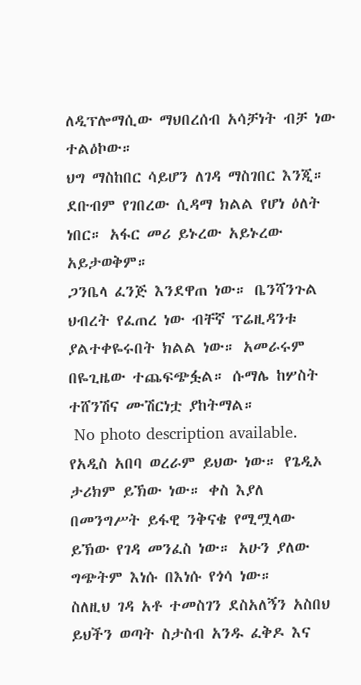ለዲፕሎማሲው ማህበረሰብ አሳቻነት ብቻ ነው ተልዕኮው።
ህግ ማስከበር ሳይሆን ለገዳ ማስገበር እንጂ። ደቡብም የገበረው ሲዳማ ክልል የሆነ ዕለት ነበር። አፋር መሪ ይኑረው አይኑረው አይታወቅም።
ጋንቤላ ፈንጅ እንደዋጠ ነው። ቤንሻንጉል ህብረት የፈጠረ ነው ብቸኛ ፕሬዚዳንቱ ያልተቀዬሩበት ክልል ነው። አመራሩም በዬጊዜው ተጨፍጭፏል። ሱማሌ ከሦስት ተሸንሽና ሙሽርነቷ ያከትማል።
 No photo description available.
የአዲስ አበባ ወረራም ይህው ነው። የጌዲኦ ታሪክም ይኽው ነው። ቀስ እያለ በመንግሥት ይፋዊ ንቅናቄ የሚሟላው ይኽው የገዳ መንፈስ ነው። አሁን ያለው ግጭትም እነሱ በእነሱ የጎሳ ነው።
ስለዚህ ገዳ አቶ ተመስገን ደስአለኝን አስበህ ይህችን ወጣት ስታስብ አንዱ ፈቅዶ እና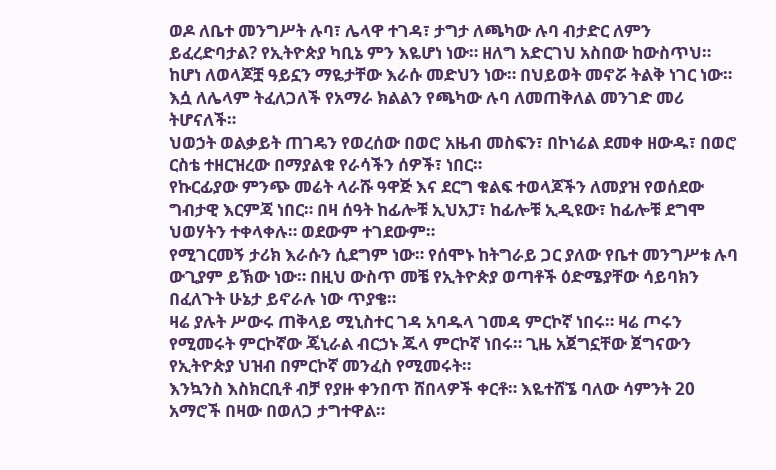ወዶ ለቤተ መንግሥት ሉባ፣ ሌላዋ ተገዳ፣ ታግታ ለጫካው ሉባ ብታድር ለምን ይፈረድባታል? የኢትዮጵያ ካቢኔ ምን እዬሆነ ነው። ዘለግ አድርገህ አስበው ከውስጥህ።
ከሆነ ለወላጆቿ ዓይኗን ማዬታቸው እራሱ መድህን ነው። በህይወት መኖሯ ትልቅ ነገር ነው። እሷ ለሌላም ትፈለጋለች የአማራ ክልልን የጫካው ሉባ ለመጠቅለል መንገድ መሪ ትሆናለች።
ህወኃት ወልቃይት ጠገዴን የወረሰው በወሮ አዜብ መስፍን፣ በኮነሬል ደመቀ ዘውዱ፣ በወሮ ርስቴ ተዘርዝረው በማያልቁ የራሳችን ሰዎች፣ ነበር።
የኩርፊያው ምንጭ መሬት ላራሹ ዓዋጅ እና ደርግ ቁልፍ ተወላጆችን ለመያዝ የወሰደው ግብታዊ እርምጃ ነበር። በዛ ሰዓት ከፊሎቹ ኢህአፓ፣ ከፊሎቹ ኢዲዩው፣ ከፊሎቹ ደግሞ ህወሃትን ተቀላቀሉ። ወደውም ተገደውም።
የሚገርመኝ ታሪክ እራሱን ሲደግም ነው። የሰሞኑ ከትግራይ ጋር ያለው የቤተ መንግሥቱ ሉባ ውጊያም ይኽው ነው። በዚህ ውስጥ መቼ የኢትዮጵያ ወጣቶች ዕድሜያቸው ሳይባክን በፈለጉት ሁኔታ ይኖራሉ ነው ጥያቄ።
ዛሬ ያሉት ሥውሩ ጠቅላይ ሚኒስተር ገዳ አባዱላ ገመዳ ምርኮኛ ነበሩ። ዛሬ ጦሩን የሚመሩት ምርኮኛው ጄኒራል ብርኃኑ ጁላ ምርኮኛ ነበሩ። ጊዜ አጀግኗቸው ጀግናውን የኢትዮጵያ ህዝብ በምርኮኛ መንፈስ የሚመሩት።
እንኳንስ እስክርቢቶ ብቻ የያዙ ቀንበጥ ሸበላዎች ቀርቶ። እዬተሸኜ ባለው ሳምንት 20 አማሮች በዛው በወለጋ ታግተዋል።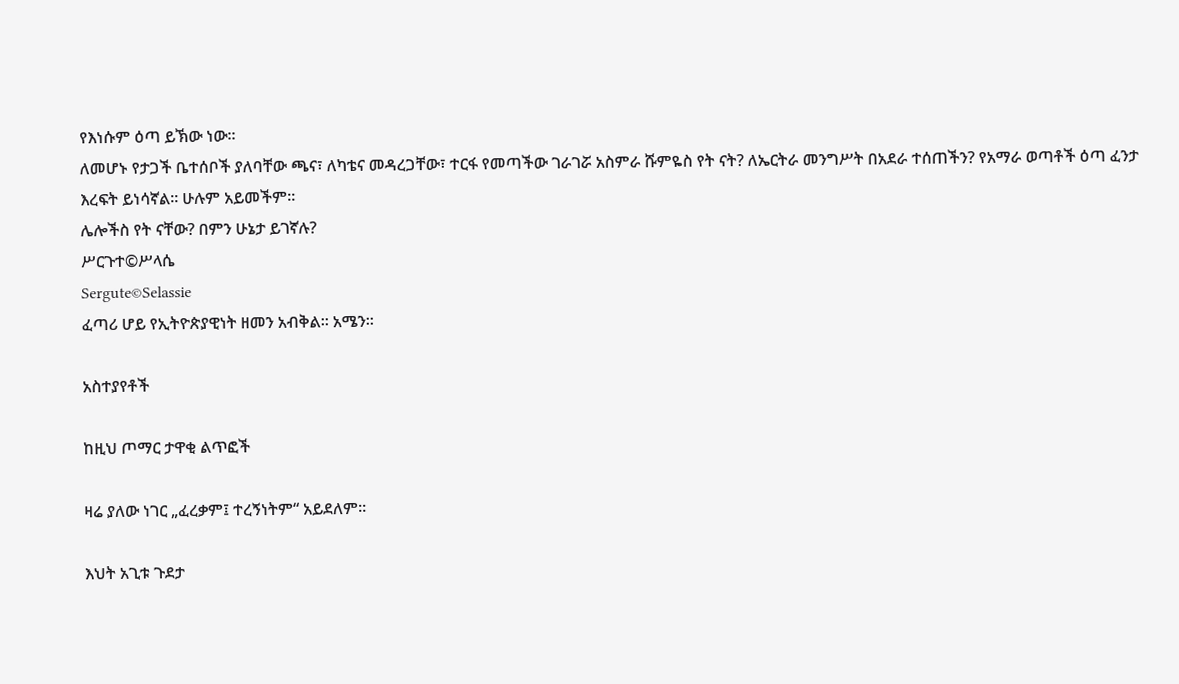የእነሱም ዕጣ ይኽው ነው።
ለመሆኑ የታጋች ቤተሰቦች ያለባቸው ጫና፣ ለካቴና መዳረጋቸው፣ ተርፋ የመጣችው ገራገሯ አስምራ ሹምዬስ የት ናት? ለኤርትራ መንግሥት በአደራ ተሰጠችን? የአማራ ወጣቶች ዕጣ ፈንታ እረፍት ይነሳኛል። ሁሉም አይመችም።
ሌሎችስ የት ናቸው? በምን ሁኔታ ይገኛሉ?
ሥርጉተ©ሥላሴ
Sergute©Selassie
ፈጣሪ ሆይ የኢትዮጵያዊነት ዘመን አብቅል። አሜን።

አስተያየቶች

ከዚህ ጦማር ታዋቂ ልጥፎች

ዛሬ ያለው ነገር „ፈረቃም፤ ተረኝነትም“ አይደለም።

እህት አጊቱ ጉደታ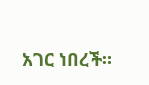አገር ነበረች።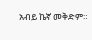አብይ ኬኛ መቅድም።